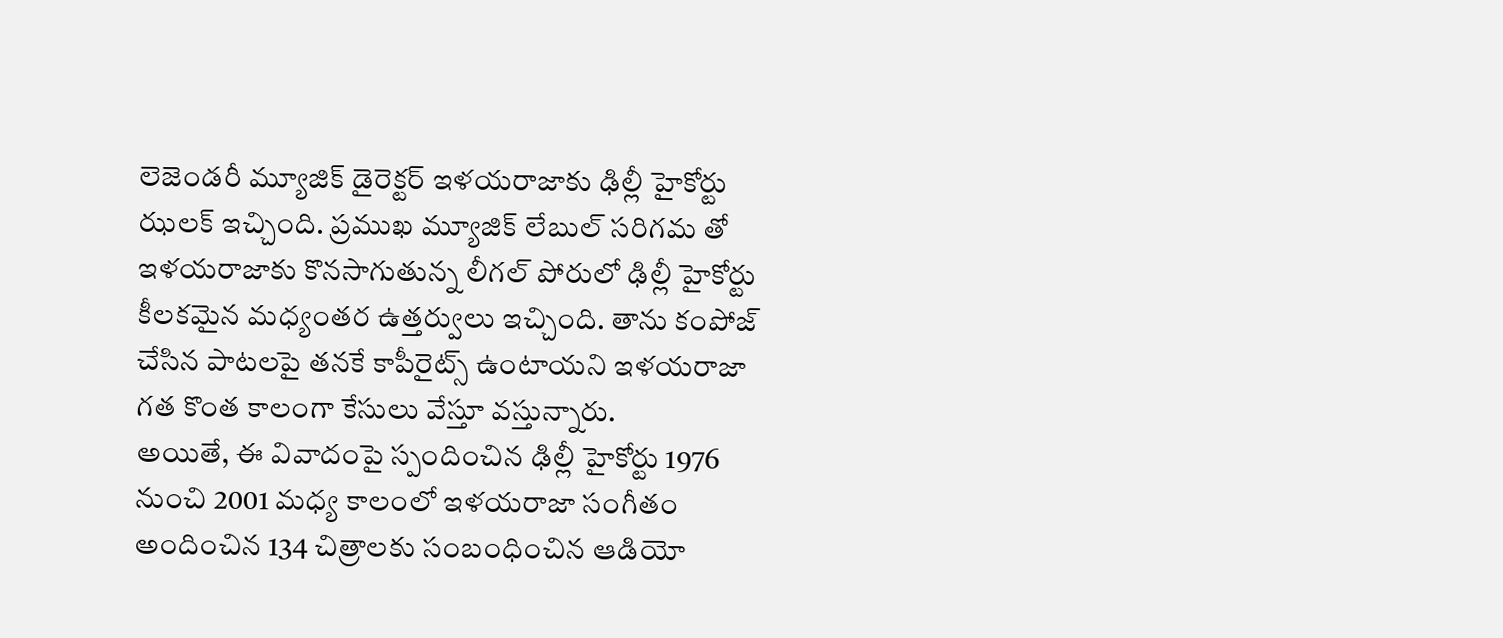లెజెండరీ మ్యూజిక్ డైరెక్టర్ ఇళయరాజాకు ఢిల్లీ హైకోర్టు ఝలక్ ఇచ్చింది. ప్రముఖ మ్యూజిక్ లేబుల్ సరిగమ తో ఇళయరాజాకు కొనసాగుతున్న లీగల్ పోరులో ఢిల్లీ హైకోర్టు కీలకమైన మధ్యంతర ఉత్తర్వులు ఇచ్చింది. తాను కంపోజ్ చేసిన పాటలపై తనకే కాపీరైట్స్ ఉంటాయని ఇళయరాజా గత కొంత కాలంగా కేసులు వేస్తూ వస్తున్నారు.
అయితే, ఈ వివాదంపై స్పందించిన ఢిల్లీ హైకోర్టు 1976 నుంచి 2001 మధ్య కాలంలో ఇళయరాజా సంగీతం అందించిన 134 చిత్రాలకు సంబంధించిన ఆడియో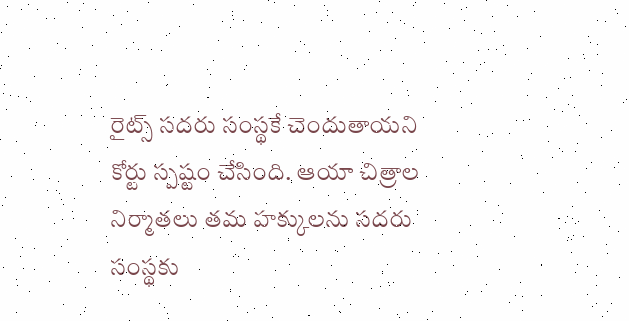రైట్స్ సదరు సంస్థకే చెందుతాయని కోర్టు స్పష్టం చేసింది. ఆయా చిత్రాల నిర్మాతలు తమ హక్కులను సదరు సంస్థకు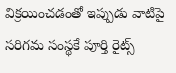విక్రయించడంతో ఇప్పుడు వాటిపై సరిగమ సంస్థకే పూర్తి రైట్స్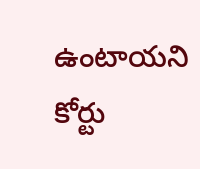ఉంటాయని కోర్టు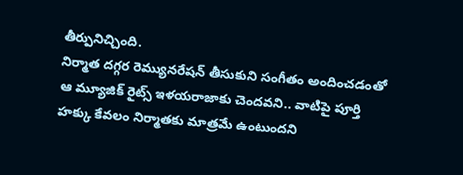తీర్పునిచ్చింది.
నిర్మాత దగ్గర రెమ్యునరేషన్ తీసుకుని సంగీతం అందించడంతో ఆ మ్యూజిక్ రైట్స్ ఇళయరాజాకు చెందవని.. వాటిపై పూర్తి హక్కు కేవలం నిర్మాతకు మాత్రమే ఉంటుందని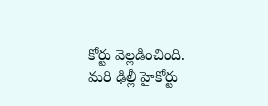కోర్టు వెల్లడించింది. మరి ఢిల్లీ హైకోర్టు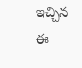ఇచ్చిన ఈ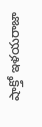షాక్తో ఇళయరాజా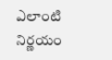ఎలాంటి నిర్ణయం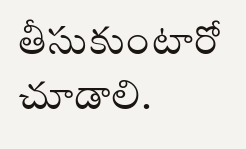తీసుకుంటారో చూడాలి.